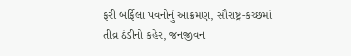ફરી બર્ફિલા પવનોનું આક્રમણ, સૌરાષ્ટ્ર-કચ્છમાં તીવ્ર ઠંડીનો કહેર, જનજીવન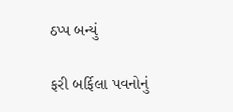ઠપ્પ બન્યું

ફરી બર્ફિલા પવનોનું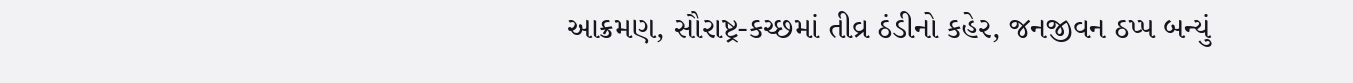આક્રમણ, સૌરાષ્ટ્ર-કચ્છમાં તીવ્ર ઠંડીનો કહેર, જનજીવન ઠપ્પ બન્યું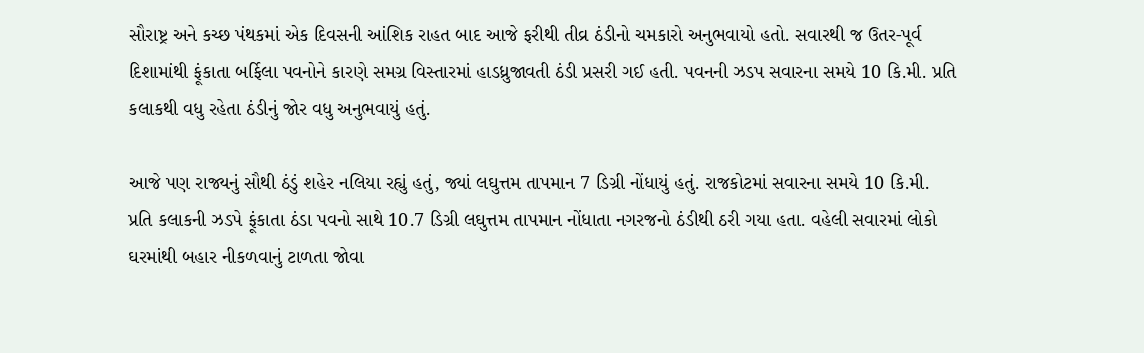સૌરાષ્ટ્ર અને કચ્છ પંથકમાં એક દિવસની આંશિક રાહત બાદ આજે ફરીથી તીવ્ર ઠંડીનો ચમકારો અનુભવાયો હતો. સવારથી જ ઉતર-પૂર્વ દિશામાંથી ફૂંકાતા બર્ફિલા પવનોને કારણે સમગ્ર વિસ્તારમાં હાડધ્રુજાવતી ઠંડી પ્રસરી ગઈ હતી. પવનની ઝડપ સવારના સમયે 10 કિ.મી. પ્રતિ કલાકથી વધુ રહેતા ઠંડીનું જોર વધુ અનુભવાયું હતું.

આજે પણ રાજ્યનું સૌથી ઠંડું શહેર નલિયા રહ્યું હતું, જ્યાં લઘુત્તમ તાપમાન 7 ડિગ્રી નોંધાયું હતું. રાજકોટમાં સવારના સમયે 10 કિ.મી. પ્રતિ કલાકની ઝડપે ફૂંકાતા ઠંડા પવનો સાથે 10.7 ડિગ્રી લઘુત્તમ તાપમાન નોંધાતા નગરજનો ઠંડીથી ઠરી ગયા હતા. વહેલી સવારમાં લોકો ઘરમાંથી બહાર નીકળવાનું ટાળતા જોવા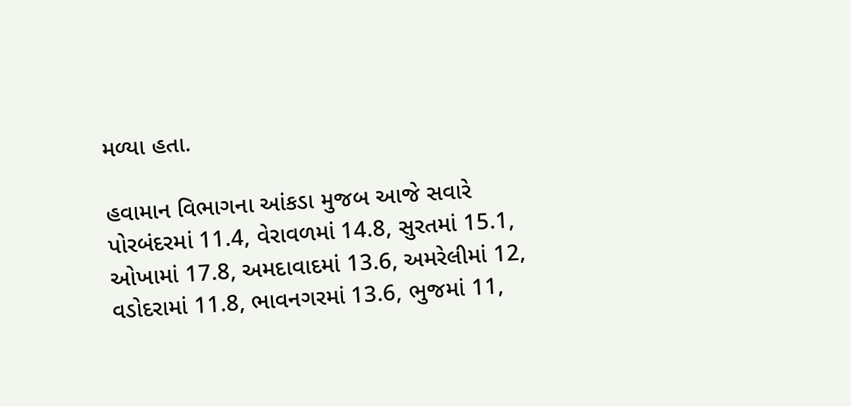મળ્યા હતા.

હવામાન વિભાગના આંકડા મુજબ આજે સવારે પોરબંદરમાં 11.4, વેરાવળમાં 14.8, સુરતમાં 15.1, ઓખામાં 17.8, અમદાવાદમાં 13.6, અમરેલીમાં 12, વડોદરામાં 11.8, ભાવનગરમાં 13.6, ભુજમાં 11,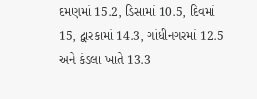દમણમાં 15.2, ડિસામાં 10.5, દિવમાં 15, દ્વારકામાં 14.3, ગાંધીનગરમાં 12.5 અને કંડલા ખાતે 13.3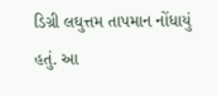ડિગ્રી લઘુત્તમ તાપમાન નોંધાયું હતું. આ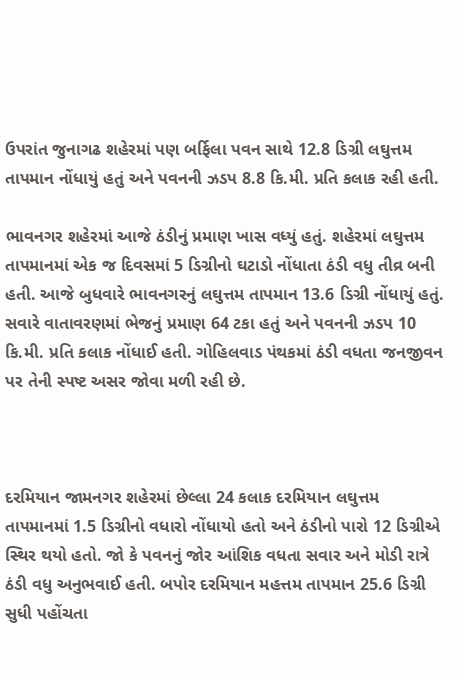ઉપરાંત જુનાગઢ શહેરમાં પણ બર્ફિલા પવન સાથે 12.8 ડિગ્રી લઘુત્તમ તાપમાન નોંધાયું હતું અને પવનની ઝડપ 8.8 કિ.મી. પ્રતિ કલાક રહી હતી.

ભાવનગર શહેરમાં આજે ઠંડીનું પ્રમાણ ખાસ વધ્યું હતું. શહેરમાં લઘુત્તમ તાપમાનમાં એક જ દિવસમાં 5 ડિગ્રીનો ઘટાડો નોંધાતા ઠંડી વધુ તીવ્ર બની હતી. આજે બુધવારે ભાવનગરનું લઘુત્તમ તાપમાન 13.6 ડિગ્રી નોંધાયું હતું. સવારે વાતાવરણમાં ભેજનું પ્રમાણ 64 ટકા હતું અને પવનની ઝડપ 10 કિ.મી. પ્રતિ કલાક નોંધાઈ હતી. ગોહિલવાડ પંથકમાં ઠંડી વધતા જનજીવન પર તેની સ્પષ્ટ અસર જોવા મળી રહી છે.



દરમિયાન જામનગર શહેરમાં છેલ્લા 24 કલાક દરમિયાન લઘુત્તમ તાપમાનમાં 1.5 ડિગ્રીનો વધારો નોંધાયો હતો અને ઠંડીનો પારો 12 ડિગ્રીએ સ્થિર થયો હતો. જો કે પવનનું જોર આંશિક વધતા સવાર અને મોડી રાત્રે ઠંડી વધુ અનુભવાઈ હતી. બપોર દરમિયાન મહત્તમ તાપમાન 25.6 ડિગ્રી સુધી પહોંચતા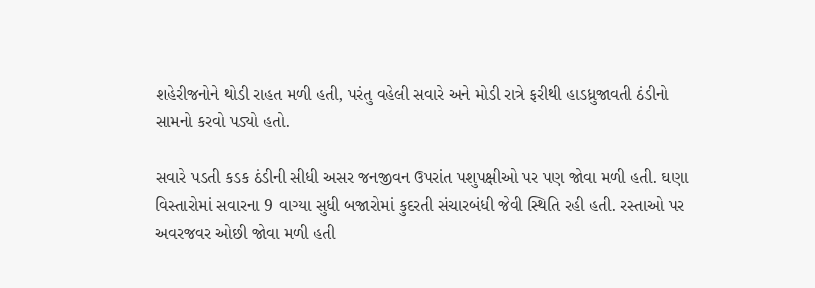શહેરીજનોને થોડી રાહત મળી હતી, પરંતુ વહેલી સવારે અને મોડી રાત્રે ફરીથી હાડધ્રુજાવતી ઠંડીનો સામનો કરવો પડ્યો હતો.

સવારે પડતી કડક ઠંડીની સીધી અસર જનજીવન ઉપરાંત પશુપક્ષીઓ પર પણ જોવા મળી હતી. ઘણા વિસ્તારોમાં સવારના 9 વાગ્યા સુધી બજારોમાં કુદરતી સંચારબંધી જેવી સ્થિતિ રહી હતી. રસ્તાઓ પર અવરજવર ઓછી જોવા મળી હતી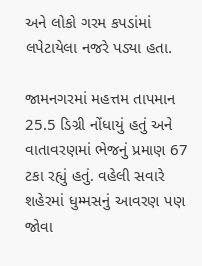અને લોકો ગરમ કપડાંમાં લપેટાયેલા નજરે પડ્યા હતા.

જામનગરમાં મહત્તમ તાપમાન 25.5 ડિગ્રી નોંધાયું હતું અને વાતાવરણમાં ભેજનું પ્રમાણ 67 ટકા રહ્યું હતું. વહેલી સવારે શહેરમાં ધુમ્મસનું આવરણ પણ જોવા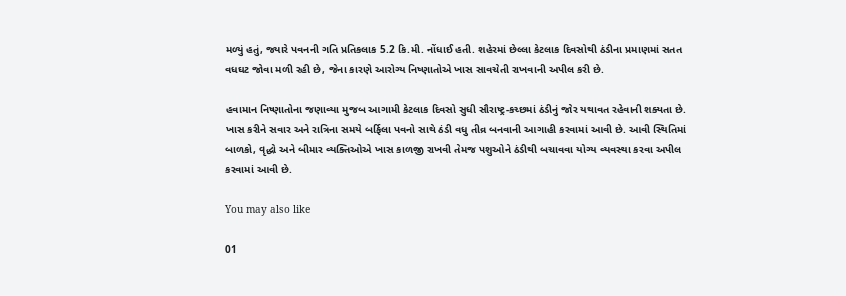મળ્યું હતું, જ્યારે પવનની ગતિ પ્રતિકલાક 5.2 કિ.મી. નોંધાઈ હતી. શહેરમાં છેલ્લા કેટલાક દિવસોથી ઠંડીના પ્રમાણમાં સતત વધઘટ જોવા મળી રહી છે, જેના કારણે આરોગ્ય નિષ્ણાતોએ ખાસ સાવચેતી રાખવાની અપીલ કરી છે.

હવામાન નિષ્ણાતોના જણાવ્યા મુજબ આગામી કેટલાક દિવસો સુધી સૌરાષ્ટ્ર-કચ્છમાં ઠંડીનું જોર યથાવત રહેવાની શક્યતા છે. ખાસ કરીને સવાર અને રાત્રિના સમયે બર્ફિલા પવનો સાથે ઠંડી વધુ તીવ્ર બનવાની આગાહી કરવામાં આવી છે. આવી સ્થિતિમાં બાળકો, વૃદ્ધો અને બીમાર વ્યક્તિઓએ ખાસ કાળજી રાખવી તેમજ પશુઓને ઠંડીથી બચાવવા યોગ્ય વ્યવસ્થા કરવા અપીલ કરવામાં આવી છે.

You may also like

01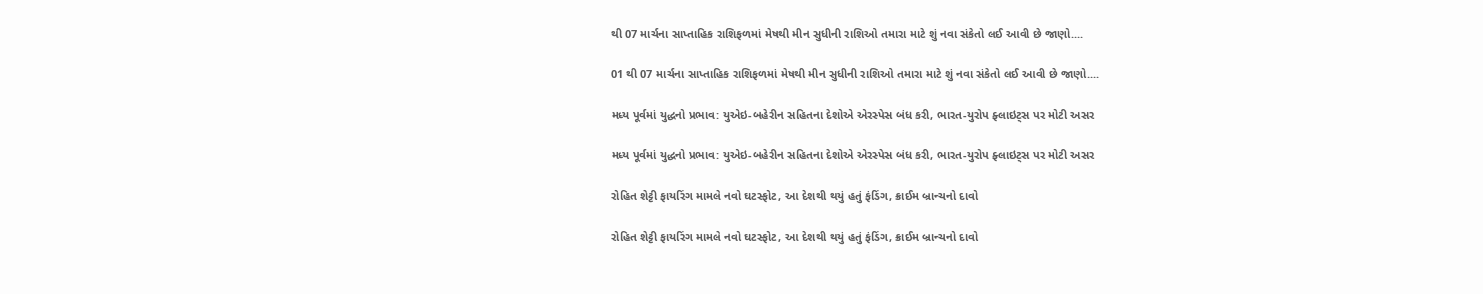થી 07 માર્ચના સાપ્તાહિક રાશિફળમાં મેષથી મીન સુધીની રાશિઓ તમારા માટે શું નવા સંકેતો લઈ આવી છે જાણો....

01 થી 07 માર્ચના સાપ્તાહિક રાશિફળમાં મેષથી મીન સુધીની રાશિઓ તમારા માટે શું નવા સંકેતો લઈ આવી છે જાણો....

મધ્ય પૂર્વમાં યુદ્ધનો પ્રભાવ: યુએઇ-બહેરીન સહિતના દેશોએ એરસ્પેસ બંધ કરી, ભારત-યુરોપ ફ્લાઇટ્સ પર મોટી અસર

મધ્ય પૂર્વમાં યુદ્ધનો પ્રભાવ: યુએઇ-બહેરીન સહિતના દેશોએ એરસ્પેસ બંધ કરી, ભારત-યુરોપ ફ્લાઇટ્સ પર મોટી અસર

રોહિત શેટ્ટી ફાયરિંગ મામલે નવો ઘટસ્ફોટ, આ દેશથી થયું હતું ફંડિંગ, ક્રાઈમ બ્રાન્ચનો દાવો

રોહિત શેટ્ટી ફાયરિંગ મામલે નવો ઘટસ્ફોટ, આ દેશથી થયું હતું ફંડિંગ, ક્રાઈમ બ્રાન્ચનો દાવો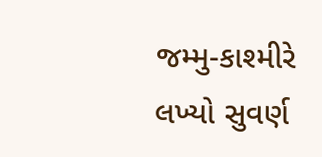જમ્મુ-કાશ્મીરે લખ્યો સુવર્ણ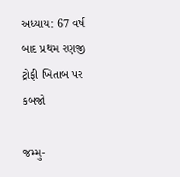અધ્યાય: 67 વર્ષ બાદ પ્રથમ રણજી ટ્રોફી ખિતાબ પર કબજો

જમ્મુ-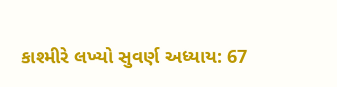કાશ્મીરે લખ્યો સુવર્ણ અધ્યાય: 67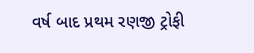વર્ષ બાદ પ્રથમ રણજી ટ્રોફી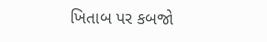ખિતાબ પર કબજો